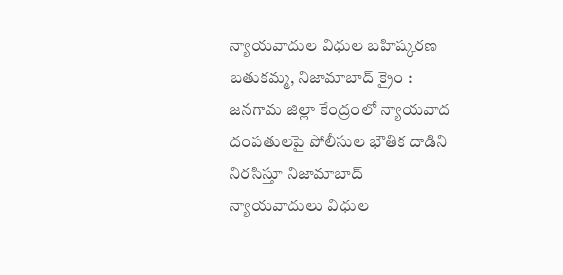న్యాయవాదుల విధుల బహిష్కరణ
బతుకమ్మ, నిజామాబాద్ క్రైం : జనగామ జిల్లా కేంద్రంలో న్యాయవాద దంపతులపై పోలీసుల భౌతిక దాడిని నిరసిస్తూ నిజామాబాద్ న్యాయవాదులు విధుల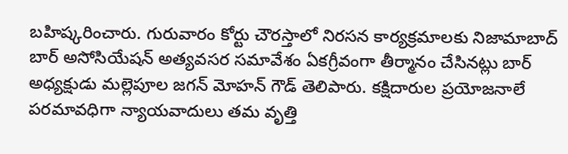బహిష్కరించారు. గురువారం కోర్టు చౌరస్తాలో నిరసన కార్యక్రమాలకు నిజామాబాద్ బార్ అసోసియేషన్ అత్యవసర సమావేశం ఏకగ్రీవంగా తీర్మానం చేసినట్లు బార్ అధ్యక్షుడు మల్లెపూల జగన్ మోహన్ గౌడ్ తెలిపారు. కక్షిదారుల ప్రయోజనాలే పరమావధిగా న్యాయవాదులు తమ వృత్తి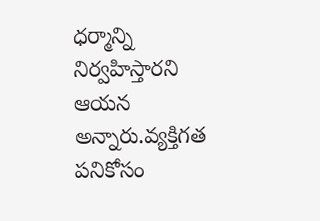ధర్మాన్ని నిర్వహిస్తారని ఆయన అన్నారు.వ్యక్తిగత పనికోసం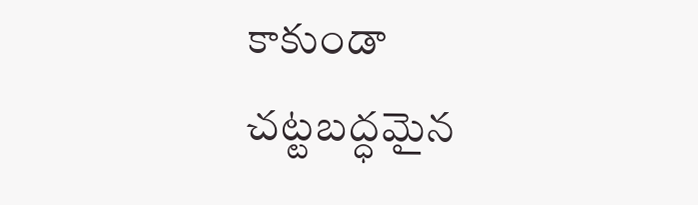కాకుండా చట్టబద్ధమైన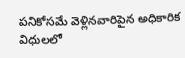పనికోసమే వెళ్లినవారిపైన అధికారిక విధులలో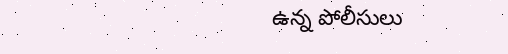ఉన్న పోలీసులు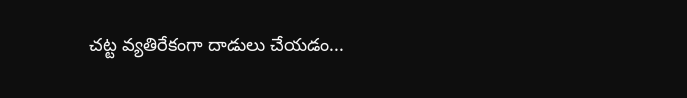చట్ట వ్యతిరేకంగా దాడులు చేయడం...